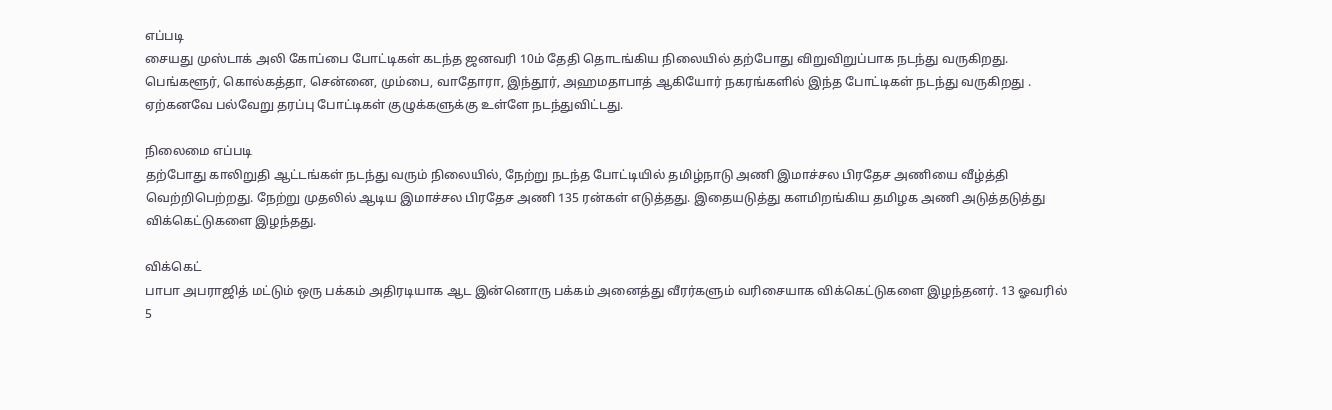எப்படி
சையது முஸ்டாக் அலி கோப்பை போட்டிகள் கடந்த ஜனவரி 10ம் தேதி தொடங்கிய நிலையில் தற்போது விறுவிறுப்பாக நடந்து வருகிறது. பெங்களூர், கொல்கத்தா, சென்னை, மும்பை, வாதோரா, இந்தூர், அஹமதாபாத் ஆகியோர் நகரங்களில் இந்த போட்டிகள் நடந்து வருகிறது . ஏற்கனவே பல்வேறு தரப்பு போட்டிகள் குழுக்களுக்கு உள்ளே நடந்துவிட்டது.

நிலைமை எப்படி
தற்போது காலிறுதி ஆட்டங்கள் நடந்து வரும் நிலையில், நேற்று நடந்த போட்டியில் தமிழ்நாடு அணி இமாச்சல பிரதேச அணியை வீழ்த்தி வெற்றிபெற்றது. நேற்று முதலில் ஆடிய இமாச்சல பிரதேச அணி 135 ரன்கள் எடுத்தது. இதையடுத்து களமிறங்கிய தமிழக அணி அடுத்தடுத்து விக்கெட்டுகளை இழந்தது.

விக்கெட்
பாபா அபராஜித் மட்டும் ஒரு பக்கம் அதிரடியாக ஆட இன்னொரு பக்கம் அனைத்து வீரர்களும் வரிசையாக விக்கெட்டுகளை இழந்தனர். 13 ஓவரில் 5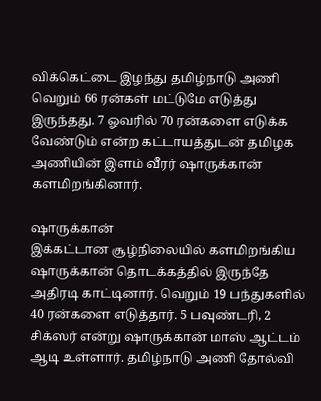விக்கெட்டை இழந்து தமிழ்நாடு அணி வெறும் 66 ரன்கள் மட்டுமே எடுத்து இருந்தது. 7 ஓவரில் 70 ரன்களை எடுக்க வேண்டும் என்ற கட்டாயத்துடன் தமிழக அணியின் இளம் வீரர் ஷாருக்கான் களமிறங்கினார்.

ஷாருக்கான்
இக்கட்டான சூழ்நிலையில் களமிறங்கிய ஷாருக்கான் தொடக்கத்தில் இருந்தே அதிரடி காட்டினார். வெறும் 19 பந்துகளில் 40 ரன்களை எடுத்தார். 5 பவுண்டரி, 2 சிக்ஸர் என்று ஷாருக்கான் மாஸ் ஆட்டம் ஆடி உள்ளார். தமிழ்நாடு அணி தோல்வி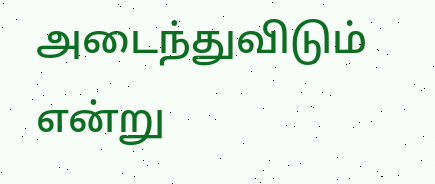அடைந்துவிடும் என்று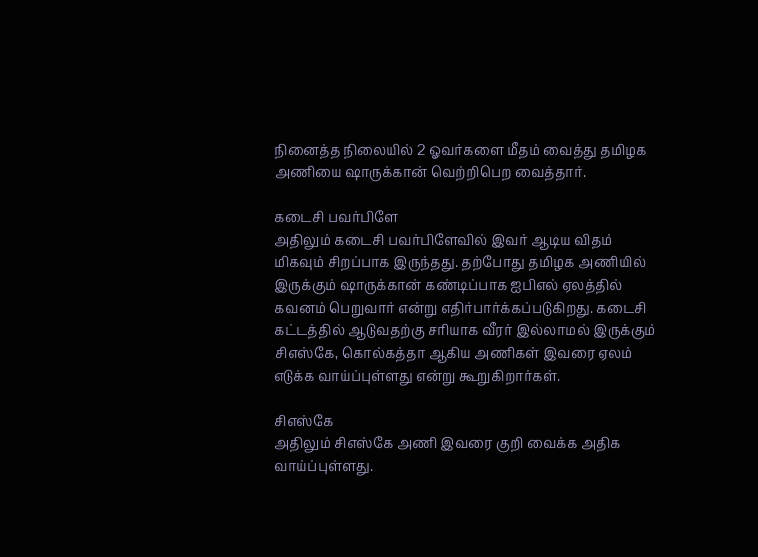நினைத்த நிலையில் 2 ஓவர்களை மீதம் வைத்து தமிழக அணியை ஷாருக்கான் வெற்றிபெற வைத்தார்.

கடைசி பவர்பிளே
அதிலும் கடைசி பவர்பிளேவில் இவர் ஆடிய விதம் மிகவும் சிறப்பாக இருந்தது. தற்போது தமிழக அணியில் இருக்கும் ஷாருக்கான் கண்டிப்பாக ஐபிஎல் ஏலத்தில் கவனம் பெறுவார் என்று எதிர்பார்க்கப்படுகிறது. கடைசி கட்டத்தில் ஆடுவதற்கு சரியாக வீரர் இல்லாமல் இருக்கும் சிஎஸ்கே, கொல்கத்தா ஆகிய அணிகள் இவரை ஏலம் எடுக்க வாய்ப்புள்ளது என்று கூறுகிறார்கள்.

சிஎஸ்கே
அதிலும் சிஎஸ்கே அணி இவரை குறி வைக்க அதிக வாய்ப்புள்ளது.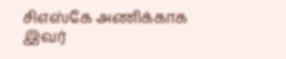சிஎஸ்கே அணிக்காக இவர்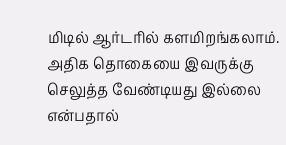மிடில் ஆர்டரில் களமிறங்கலாம். அதிக தொகையை இவருக்கு செலுத்த வேண்டியது இல்லை என்பதால்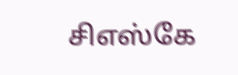சிஎஸ்கே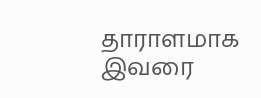தாராளமாக இவரை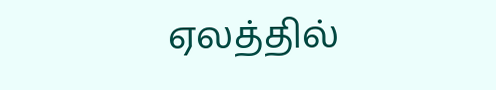ஏலத்தில்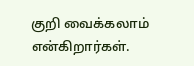குறி வைக்கலாம் என்கிறார்கள்.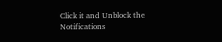Click it and Unblock the Notifications